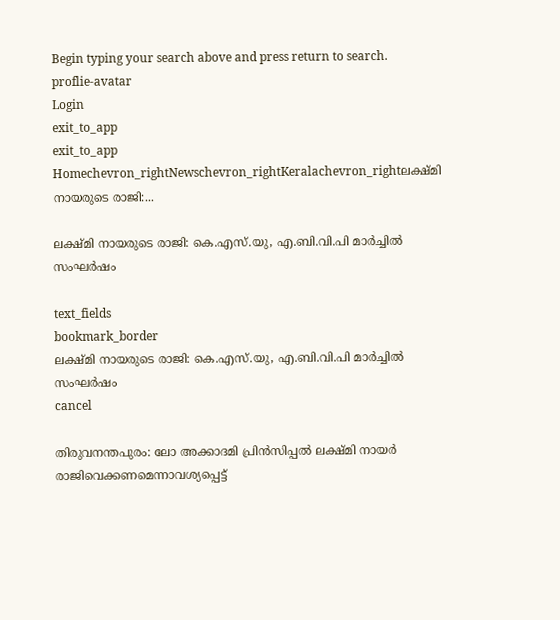Begin typing your search above and press return to search.
proflie-avatar
Login
exit_to_app
exit_to_app
Homechevron_rightNewschevron_rightKeralachevron_rightലക്ഷ്മി നായരുടെ രാജി:...

ലക്ഷ്മി നായരുടെ രാജി: കെ.എസ്.യു, എ.ബി.വി.പി മാര്‍ച്ചില്‍ സംഘര്‍ഷം

text_fields
bookmark_border
ലക്ഷ്മി നായരുടെ രാജി: കെ.എസ്.യു, എ.ബി.വി.പി മാര്‍ച്ചില്‍ സംഘര്‍ഷം
cancel

തിരുവനന്തപുരം: ലോ അക്കാദമി പ്രിന്‍സിപ്പല്‍ ലക്ഷ്മി നായര്‍ രാജിവെക്കണമെന്നാവശ്യപ്പെട്ട്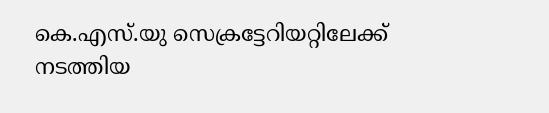കെ.എസ്.യു സെക്രട്ടേറിയറ്റിലേക്ക് നടത്തിയ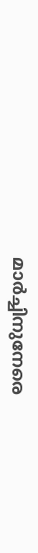മാര്‍ച്ചിനുനേരെ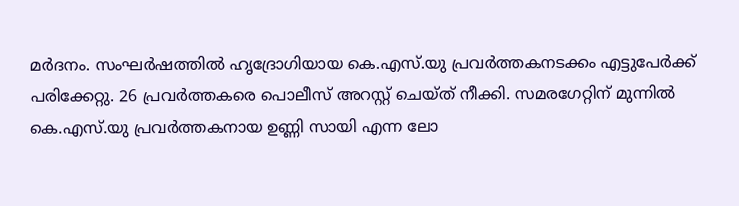മര്‍ദനം. സംഘര്‍ഷത്തില്‍ ഹൃദ്രോഗിയായ കെ.എസ്.യു പ്രവര്‍ത്തകനടക്കം എട്ടുപേര്‍ക്ക് പരിക്കേറ്റു. 26 പ്രവര്‍ത്തകരെ പൊലീസ് അറസ്റ്റ് ചെയ്ത് നീക്കി. സമരഗേറ്റിന് മുന്നില്‍ കെ.എസ്.യു പ്രവര്‍ത്തകനായ ഉണ്ണി സായി എന്ന ലോ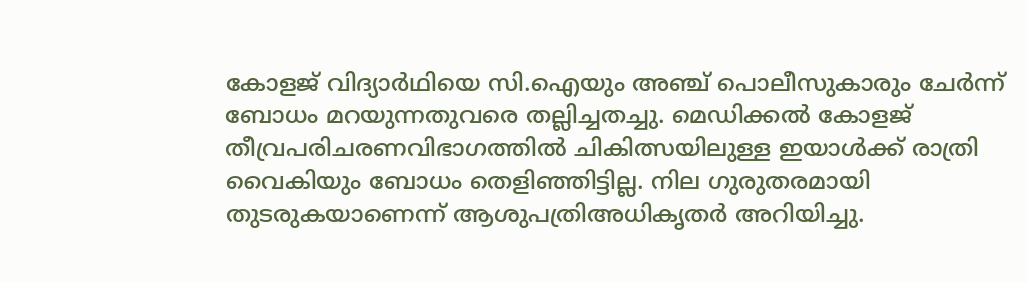കോളജ് വിദ്യാര്‍ഥിയെ സി.ഐയും അഞ്ച് പൊലീസുകാരും ചേര്‍ന്ന് ബോധം മറയുന്നതുവരെ തല്ലിച്ചതച്ചു. മെഡിക്കല്‍ കോളജ് തീവ്രപരിചരണവിഭാഗത്തില്‍ ചികിത്സയിലുള്ള ഇയാള്‍ക്ക് രാത്രി വൈകിയും ബോധം തെളിഞ്ഞിട്ടില്ല. നില ഗുരുതരമായി തുടരുകയാണെന്ന് ആശുപത്രിഅധികൃതര്‍ അറിയിച്ചു.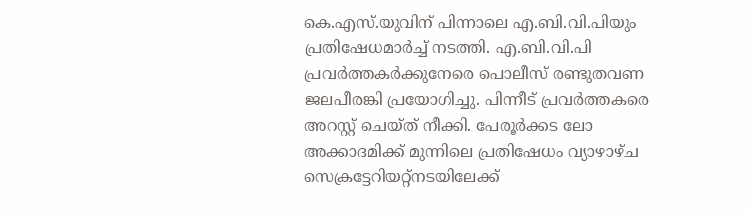കെ.എസ്.യുവിന് പിന്നാലെ എ.ബി.വി.പിയും പ്രതിഷേധമാര്‍ച്ച് നടത്തി. എ.ബി.വി.പി പ്രവര്‍ത്തകര്‍ക്കുനേരെ പൊലീസ് രണ്ടുതവണ ജലപീരങ്കി പ്രയോഗിച്ചു. പിന്നീട് പ്രവര്‍ത്തകരെ അറസ്റ്റ് ചെയ്ത് നീക്കി. പേരൂര്‍ക്കട ലോ അക്കാദമിക്ക് മുന്നിലെ പ്രതിഷേധം വ്യാഴാഴ്ച സെക്രട്ടേറിയറ്റ്നടയിലേക്ക്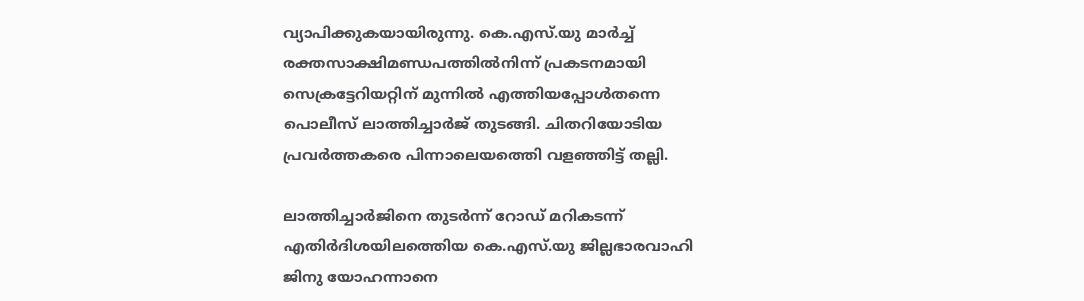വ്യാപിക്കുകയായിരുന്നു. കെ.എസ്.യു മാര്‍ച്ച് രക്തസാക്ഷിമണ്ഡപത്തില്‍നിന്ന് പ്രകടനമായി സെക്രട്ടേറിയറ്റിന് മുന്നില്‍ എത്തിയപ്പോള്‍തന്നെ പൊലീസ് ലാത്തിച്ചാര്‍ജ് തുടങ്ങി. ചിതറിയോടിയ പ്രവര്‍ത്തകരെ പിന്നാലെയത്തെി വളഞ്ഞിട്ട് തല്ലി.

ലാത്തിച്ചാര്‍ജിനെ തുടര്‍ന്ന് റോഡ് മറികടന്ന് എതിര്‍ദിശയിലത്തെിയ കെ.എസ്.യു ജില്ലഭാരവാഹി ജിനു യോഹന്നാനെ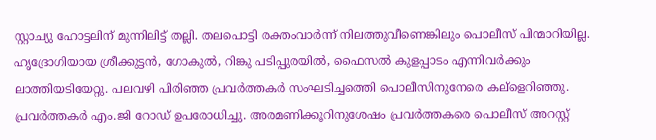സ്റ്റാച്യു ഹോട്ടലിന് മുന്നിലിട്ട് തല്ലി. തലപൊട്ടി രക്തംവാര്‍ന്ന് നിലത്തുവീണെങ്കിലും പൊലീസ് പിന്മാറിയില്ല. ഹൃദ്രോഗിയായ ശ്രീക്കുട്ടന്‍, ഗോകുല്‍, റിങ്കു പടിപ്പുരയില്‍, ഫൈസല്‍ കുളപ്പാടം എന്നിവര്‍ക്കും ലാത്തിയടിയേറ്റു. പലവഴി പിരിഞ്ഞ പ്രവര്‍ത്തകര്‍ സംഘടിച്ചത്തെി പൊലീസിനുനേരെ കല്ളെറിഞ്ഞു. പ്രവര്‍ത്തകര്‍ എം.ജി റോഡ് ഉപരോധിച്ചു. അരമണിക്കൂറിനുശേഷം പ്രവര്‍ത്തകരെ പൊലീസ് അറസ്റ്റ്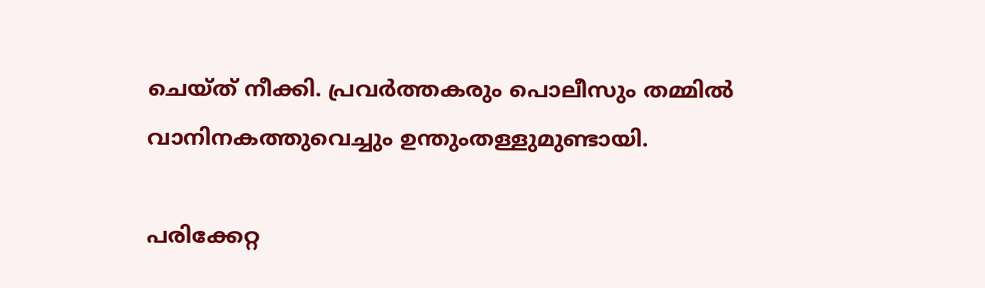ചെയ്ത് നീക്കി. പ്രവര്‍ത്തകരും പൊലീസും തമ്മില്‍ വാനിനകത്തുവെച്ചും ഉന്തുംതള്ളുമുണ്ടായി.

പരിക്കേറ്റ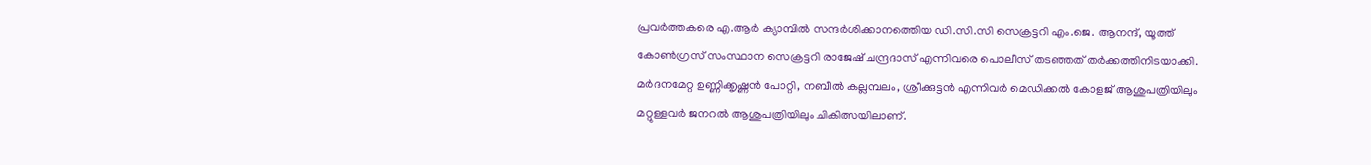പ്രവര്‍ത്തകരെ എ.ആര്‍ ക്യാമ്പില്‍ സന്ദര്‍ശിക്കാനത്തെിയ ഡി.സി.സി സെക്രട്ടറി എം.ജെ. ആനന്ദ്, യൂത്ത് കോണ്‍ഗ്രസ് സംസ്ഥാന സെക്രട്ടറി രാജേഷ് ചന്ദ്രദാസ് എന്നിവരെ പൊലീസ് തടഞ്ഞത് തര്‍ക്കത്തിനിടയാക്കി. മര്‍ദനമേറ്റ ഉണ്ണിക്കൃഷ്ണന്‍ പോറ്റി, നബീല്‍ കല്ലമ്പലം, ശ്രീക്കുട്ടന്‍ എന്നിവര്‍ മെഡിക്കല്‍ കോളജ് ആശുപത്രിയിലും മറ്റുള്ളവര്‍ ജനറല്‍ ആശുപത്രിയിലും ചികിത്സയിലാണ്.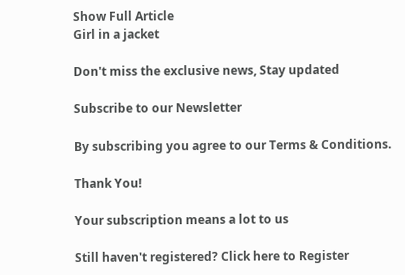Show Full Article
Girl in a jacket

Don't miss the exclusive news, Stay updated

Subscribe to our Newsletter

By subscribing you agree to our Terms & Conditions.

Thank You!

Your subscription means a lot to us

Still haven't registered? Click here to Register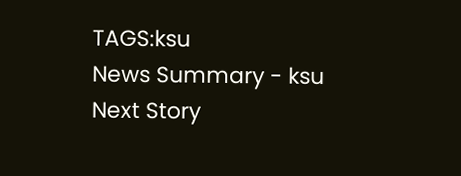TAGS:ksu
News Summary - ksu
Next Story